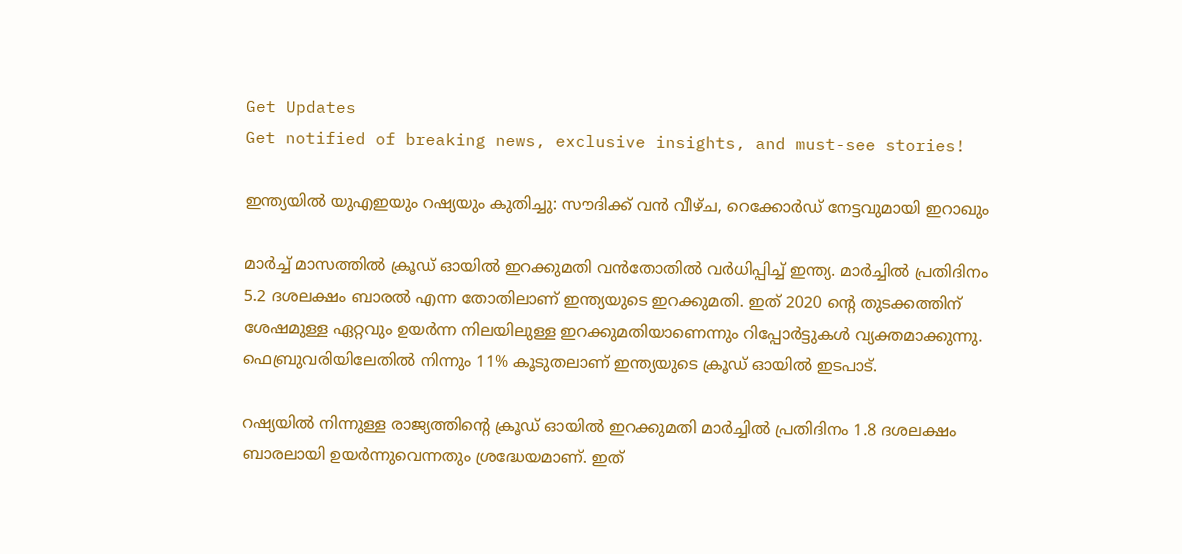Get Updates
Get notified of breaking news, exclusive insights, and must-see stories!

ഇന്ത്യയില്‍ യുഎഇയും റഷ്യയും കുതിച്ചു: സൗദിക്ക് വന്‍ വീഴ്ച, റെക്കോർഡ് നേട്ടവുമായി ഇറാഖും

മാർച്ച് മാസത്തില്‍ ക്രൂഡ് ഓയിൽ ഇറക്കുമതി വന്‍തോതില്‍ വർധിപ്പിച്ച് ഇന്ത്യ. മാർച്ചിൽ പ്രതിദിനം 5.2 ദശലക്ഷം ബാരല്‍ എന്ന തോതിലാണ് ഇന്ത്യയുടെ ഇറക്കുമതി. ഇത് 2020 ൻ്റെ തുടക്കത്തിന് ശേഷമുള്ള ഏറ്റവും ഉയർന്ന നിലയിലുള്ള ഇറക്കുമതിയാണെന്നും റിപ്പോർട്ടുകള്‍ വ്യക്തമാക്കുന്നു. ഫെബ്രുവരിയിലേതില്‍ നിന്നും 11% കൂടുതലാണ് ഇന്ത്യയുടെ ക്രൂഡ് ഓയില്‍ ഇടപാട്.

റഷ്യയിൽ നിന്നുള്ള രാജ്യത്തിൻ്റെ ക്രൂഡ് ഓയിൽ ഇറക്കുമതി മാർച്ചിൽ പ്രതിദിനം 1.8 ദശലക്ഷം ബാരലായി ഉയർന്നുവെന്നതും ശ്രദ്ധേയമാണ്. ഇത്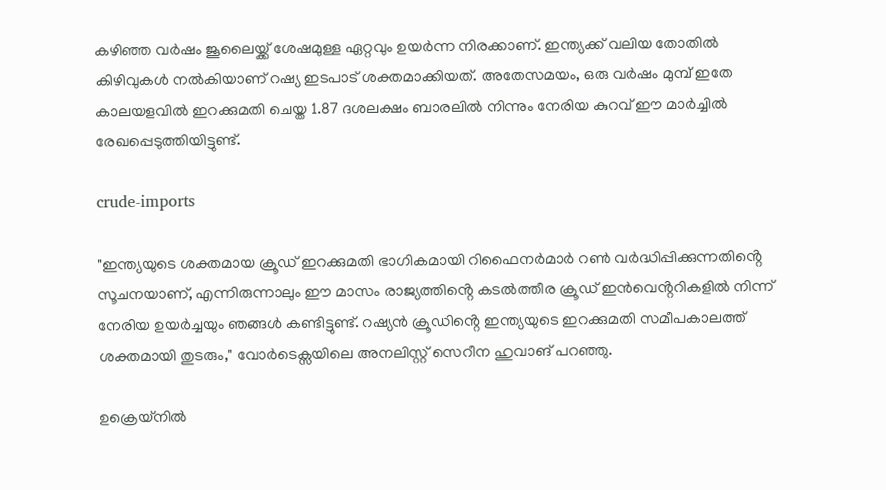കഴിഞ്ഞ വർഷം ജൂലൈയ്ക്ക് ശേഷമുള്ള ഏറ്റവും ഉയർന്ന നിരക്കാണ്. ഇന്ത്യക്ക് വലിയ തോതില്‍ കിഴിവുകള്‍ നല്‍കിയാണ് റഷ്യ ഇടപാട് ശക്തമാക്കിയത്. അതേസമയം, ഒരു വർഷം മുമ്പ് ഇതേ കാലയളവിൽ ഇറക്കുമതി ചെയ്ത 1.87 ദശലക്ഷം ബാരലിൽ നിന്നും നേരിയ കുറവ് ഈ മാർച്ചില്‍ രേഖപ്പെടുത്തിയിട്ടുണ്ട്.

crude-imports

"ഇന്ത്യയുടെ ശക്തമായ ക്രൂഡ് ഇറക്കുമതി ഭാഗികമായി റിഫൈനർമാർ റൺ വർദ്ധിപ്പിക്കുന്നതിൻ്റെ സൂചനയാണ്, എന്നിരുന്നാലും ഈ മാസം രാജ്യത്തിൻ്റെ കടൽത്തീര ക്രൂഡ് ഇൻവെൻ്ററികളിൽ നിന്ന് നേരിയ ഉയർച്ചയും ഞങ്ങൾ കണ്ടിട്ടുണ്ട്. റഷ്യൻ ക്രൂഡിൻ്റെ ഇന്ത്യയുടെ ഇറക്കുമതി സമീപകാലത്ത് ശക്തമായി തുടരും," വോർടെക്സയിലെ അനലിസ്റ്റ് സെറീന ഹുവാങ് പറഞ്ഞു.

ഉക്രെയ്നിൽ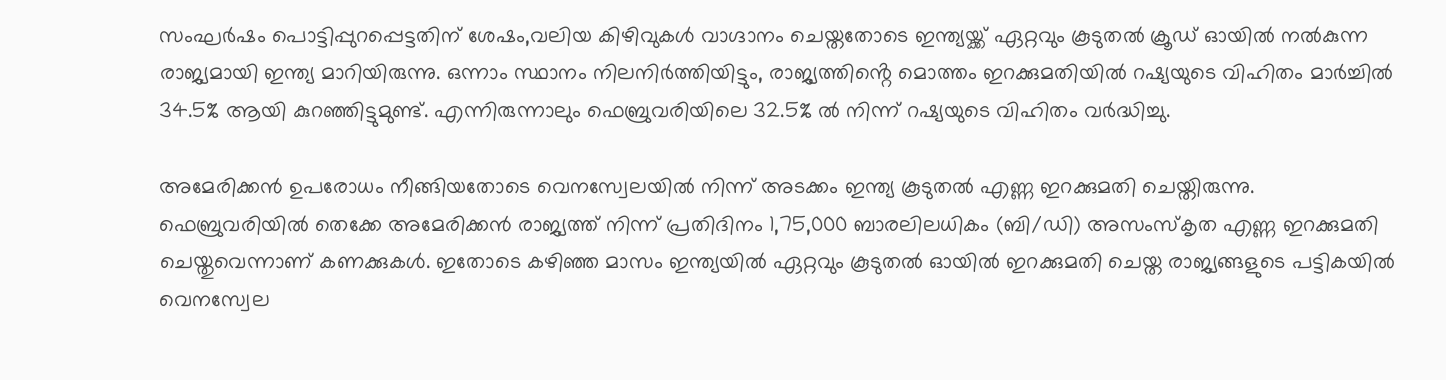സംഘർഷം പൊട്ടിപ്പുറപ്പെട്ടതിന് ശേഷം,വലിയ കിഴിവുകള്‍ വാഗ്ദാനം ചെയ്തതോടെ ഇന്ത്യയ്ക്ക് ഏറ്റവും കൂടുതല്‍ ക്രൂഡ് ഓയിൽ നല്‍കുന്ന രാജ്യമായി ഇന്ത്യ മാറിയിരുന്നു. ഒന്നാം സ്ഥാനം നിലനിർത്തിയിട്ടും, രാജ്യത്തിൻ്റെ മൊത്തം ഇറക്കുമതിയിൽ റഷ്യയുടെ വിഹിതം മാർച്ചിൽ 34.5% ആയി കുറഞ്ഞിട്ടുമുണ്ട്. എന്നിരുന്നാലും ഫെബ്രുവരിയിലെ 32.5% ൽ നിന്ന് റഷ്യയുടെ വിഹിതം വർദ്ധിച്ചു.

അമേരിക്കന്‍ ഉപരോധം നീങ്ങിയതോടെ വെനസ്വേലയില്‍ നിന്ന് അടക്കം ഇന്ത്യ കൂടുതല്‍ എണ്ണ ഇറക്കുമതി ചെയ്തിരുന്നു. ഫെബ്രുവരിയിൽ തെക്കേ അമേരിക്കൻ രാജ്യത്ത് നിന്ന് പ്രതിദിനം 1,75,000 ബാരലിലധികം (ബി/ഡി) അസംസ്‌കൃത എണ്ണ ഇറക്കുമതി ചെയ്തുവെന്നാണ് കണക്കുകള്‍. ഇതോടെ കഴിഞ്ഞ മാസം ഇന്ത്യയില്‍ ഏറ്റവും കൂടുതല്‍ ഓയില്‍ ഇറക്കുമതി ചെയ്ത രാജ്യങ്ങളുടെ പട്ടികയില്‍ വെനസ്വേല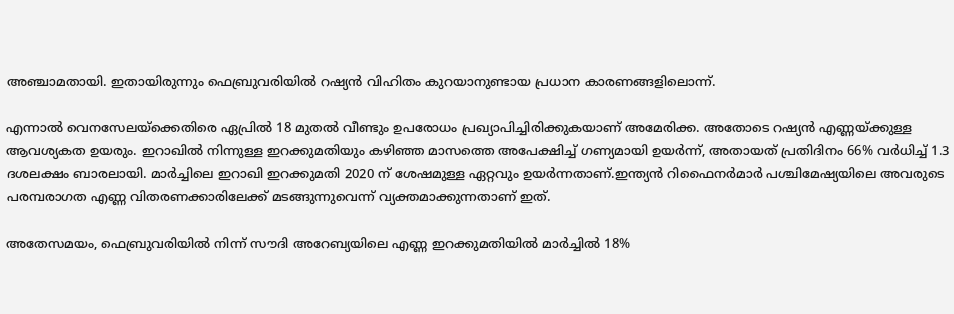അഞ്ചാമതായി. ഇതായിരുന്നും ഫെബ്രുവരിയില്‍ റഷ്യന്‍ വിഹിതം കുറയാനുണ്ടായ പ്രധാന കാരണങ്ങളിലൊന്ന്.

എന്നാല്‍ വെനസേലയ്ക്കെതിരെ ഏപ്രിൽ 18 മുതൽ വീണ്ടും ഉപരോധം പ്രഖ്യാപിച്ചിരിക്കുകയാണ് അമേരിക്ക. അതോടെ റഷ്യന്‍ എണ്ണയ്ക്കുള്ള ആവശ്യകത ഉയരും. ഇറാഖിൽ നിന്നുള്ള ഇറക്കുമതിയും കഴിഞ്ഞ മാസത്തെ അപേക്ഷിച്ച് ഗണ്യമായി ഉയർന്ന്, അതായത് പ്രതിദിനം 66% വർധിച്ച് 1.3 ദശലക്ഷം ബാരലായി. മാർച്ചിലെ ഇറാഖി ഇറക്കുമതി 2020 ന് ശേഷമുള്ള ഏറ്റവും ഉയർന്നതാണ്.ഇന്ത്യൻ റിഫൈനർമാർ പശ്ചിമേഷ്യയിലെ അവരുടെ പരമ്പരാഗത എണ്ണ വിതരണക്കാരിലേക്ക് മടങ്ങുന്നുവെന്ന് വ്യക്തമാക്കുന്നതാണ് ഇത്.

അതേസമയം, ഫെബ്രുവരിയിൽ നിന്ന് സൗദി അറേബ്യയിലെ എണ്ണ ഇറക്കുമതിയിൽ മാർച്ചിൽ 18%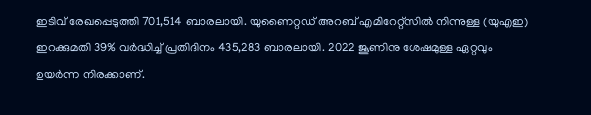ഇടിവ് രേഖപ്പെടുത്തി 701,514 ബാരലായി. യുണൈറ്റഡ് അറബ് എമിറേറ്റ്‌സിൽ നിന്നുള്ള (യുഎഇ) ഇറക്കുമതി 39% വർദ്ധിച്ച് പ്രതിദിനം 435,283 ബാരലായി. 2022 ജൂണിനു ശേഷമുള്ള ഏറ്റവും ഉയർന്ന നിരക്കാണ്.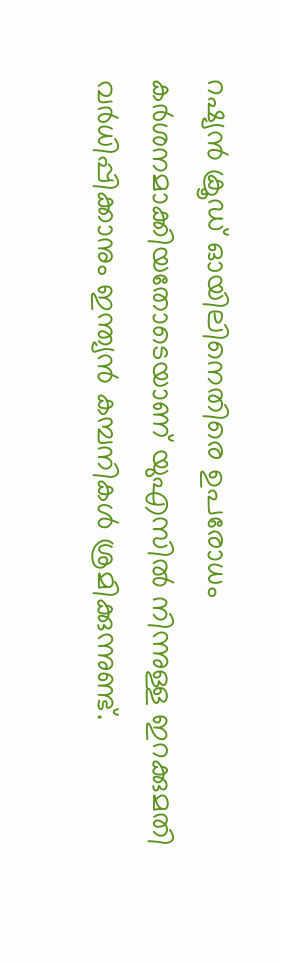റഷ്യന്‍ ക്രൂഡ് ഓയിലിനെതിരെ ഉപരോധം കര്‍ശനമാക്കിയതോടെയാണ് യുഎസില്‍ നിന്നുള്ള ഇറക്കുമതി വര്‍ധിപ്പിക്കാനും ഇന്ത്യന്‍ കമ്പനികള്‍ ശ്രമിക്കുന്നുണ്ട്.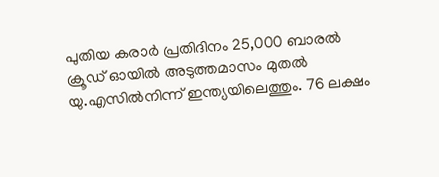പുതിയ കരാർ പ്രതിദിനം 25,000 ബാരല്‍ ക്രൂഡ് ഓയില്‍ അടുത്തമാസം മുതല്‍ യു.എസില്‍നിന്ന് ഇന്ത്യയിലെത്തും. 76 ലക്ഷം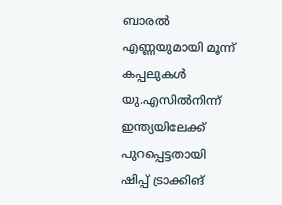ബാരല്‍ എണ്ണയുമായി മൂന്ന് കപ്പലുകള്‍ യു.എസില്‍നിന്ന് ഇന്ത്യയിലേക്ക് പുറപ്പെട്ടതായി ഷിപ്പ് ട്രാക്കിങ്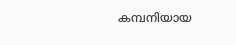കമ്പനിയായ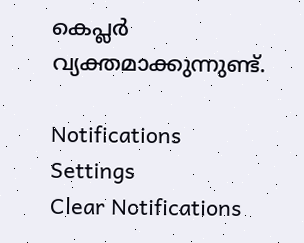കെപ്ലര്‍ വ്യക്തമാക്കുന്നുണ്ട്.

Notifications
Settings
Clear Notifications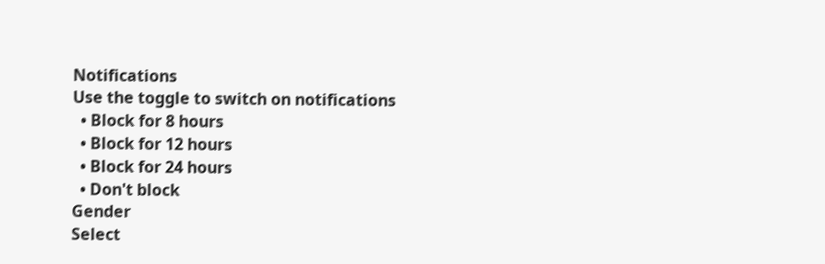Notifications
Use the toggle to switch on notifications
  • Block for 8 hours
  • Block for 12 hours
  • Block for 24 hours
  • Don't block
Gender
Select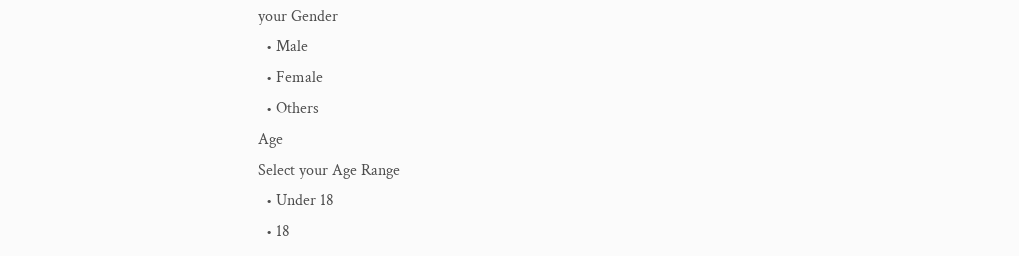your Gender
  • Male
  • Female
  • Others
Age
Select your Age Range
  • Under 18
  • 18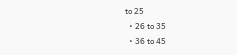to 25
  • 26 to 35
  • 36 to 45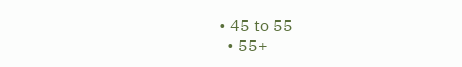• 45 to 55
  • 55+